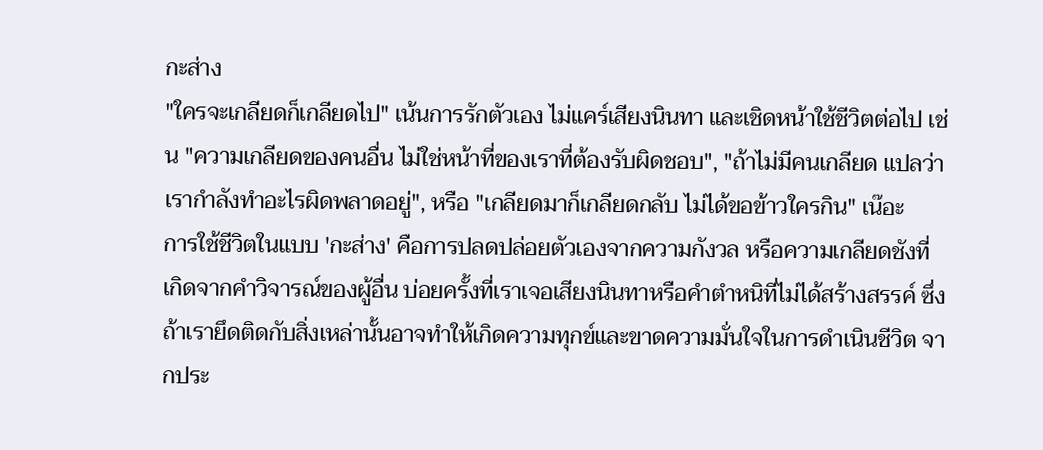กะส่าง
"ใครจะเกลียดก็เกลียดไป" เน้นการรักตัวเอง ไม่แคร์เสียงนินทา และเชิดหน้าใช้ชีวิตต่อไป เช่น "ความเกลียดของคนอื่น ไม่ใช่หน้าที่ของเราที่ต้องรับผิดชอบ", "ถ้าไม่มีคนเกลียด แปลว่าเรากำลังทำอะไรผิดพลาดอยู่", หรือ "เกลียดมาก็เกลียดกลับ ไม่ได้ขอข้าวใครกิน" เน๊อะ
การใช้ชีวิตในแบบ 'กะส่าง' คือการปลดปล่อยตัวเองจากความกังวล หรือความเกลียดชังที่เกิดจากคำวิจารณ์ของผู้อื่น บ่อยครั้งที่เราเจอเสียงนินทาหรือคำตำหนิที่ไม่ได้สร้างสรรค์ ซึ่งถ้าเรายึดติดกับสิ่งเหล่านั้นอาจทำให้เกิดความทุกข์และขาดความมั่นใจในการดำเนินชีวิต จากประ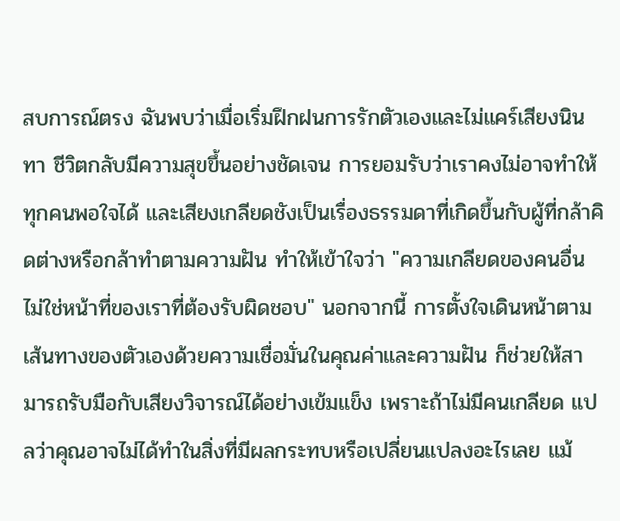สบการณ์ตรง ฉันพบว่าเมื่อเริ่มฝึกฝนการรักตัวเองและไม่แคร์เสียงนินทา ชีวิตกลับมีความสุขขึ้นอย่างชัดเจน การยอมรับว่าเราคงไม่อาจทำให้ทุกคนพอใจได้ และเสียงเกลียดชังเป็นเรื่องธรรมดาที่เกิดขึ้นกับผู้ที่กล้าคิดต่างหรือกล้าทำตามความฝัน ทำให้เข้าใจว่า "ความเกลียดของคนอื่น ไม่ใช่หน้าที่ของเราที่ต้องรับผิดชอบ" นอกจากนี้ การตั้งใจเดินหน้าตามเส้นทางของตัวเองด้วยความเชื่อมั่นในคุณค่าและความฝัน ก็ช่วยให้สามารถรับมือกับเสียงวิจารณ์ได้อย่างเข้มแข็ง เพราะถ้าไม่มีคนเกลียด แปลว่าคุณอาจไม่ได้ทำในสิ่งที่มีผลกระทบหรือเปลี่ยนแปลงอะไรเลย แม้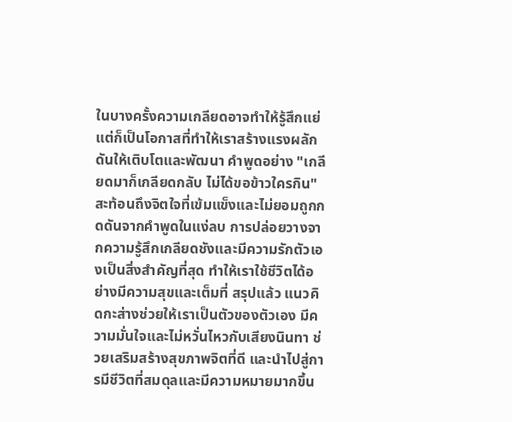ในบางครั้งความเกลียดอาจทำให้รู้สึกแย่ แต่ก็เป็นโอกาสที่ทำให้เราสร้างแรงผลักดันให้เติบโตและพัฒนา คำพูดอย่าง "เกลียดมาก็เกลียดกลับ ไม่ได้ขอข้าวใครกิน" สะท้อนถึงจิตใจที่เข้มแข็งและไม่ยอมถูกกดดันจากคำพูดในแง่ลบ การปล่อยวางจากความรู้สึกเกลียดชังและมีความรักตัวเองเป็นสิ่งสำคัญที่สุด ทำให้เราใช้ชีวิตได้อย่างมีความสุขและเต็มที่ สรุปแล้ว แนวคิดกะส่างช่วยให้เราเป็นตัวของตัวเอง มีความมั่นใจและไม่หวั่นไหวกับเสียงนินทา ช่วยเสริมสร้างสุขภาพจิตที่ดี และนำไปสู่การมีชีวิตที่สมดุลและมีความหมายมากขึ้น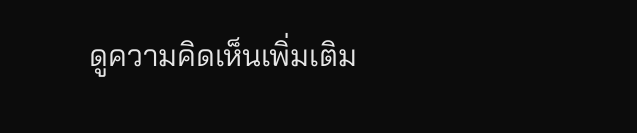ดูความคิดเห็นเพิ่มเติม